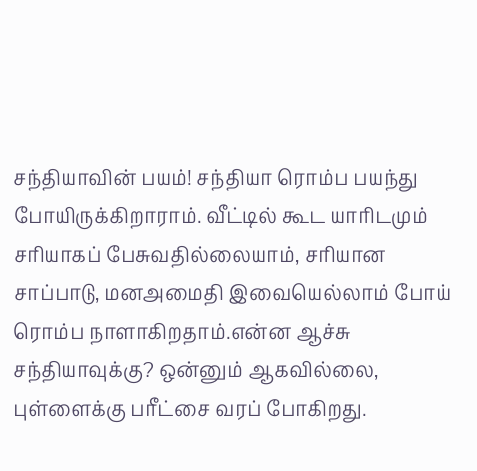சந்தியாவின் பயம்! சந்தியா ரொம்ப பயந்து போயிருக்கிறாராம். வீட்டில் கூட யாரிடமும் சரியாகப் பேசுவதில்லையாம், சரியான சாப்பாடு, மனஅமைதி இவையெல்லாம் போய் ரொம்ப நாளாகிறதாம்.என்ன ஆச்சு சந்தியாவுக்கு? ஒன்னும் ஆகவில்லை, புள்ளைக்கு பரீட்சை வரப் போகிறது.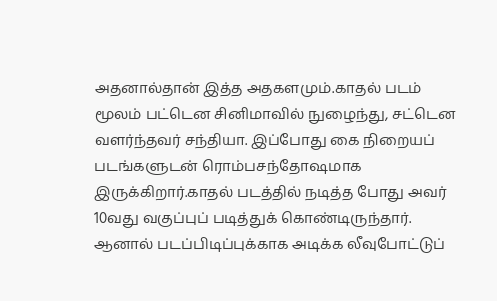அதனால்தான் இத்த அதகளமும்.காதல் படம் மூலம் பட்டென சினிமாவில் நுழைந்து, சட்டென வளர்ந்தவர் சந்தியா. இப்போது கை நிறையப் படங்களுடன் ரொம்பசந்தோஷமாக இருக்கிறார்.காதல் படத்தில் நடித்த போது அவர் 10வது வகுப்புப் படித்துக் கொண்டிருந்தார். ஆனால் படப்பிடிப்புக்காக அடிக்க லீவுபோட்டுப்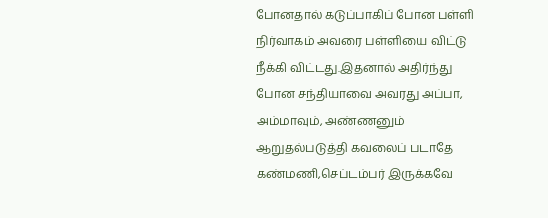போனதால் கடுப்பாகிப் போன பள்ளி நிர்வாகம் அவரை பள்ளியை விட்டு நீக்கி விட்டது.இதனால் அதிர்ந்து போன சந்தியாவை அவரது அப்பா, அம்மாவும், அண்ணனும் ஆறுதல்படுத்தி கவலைப் படாதே கண்மணி,செப்டம்பர் இருக்கவே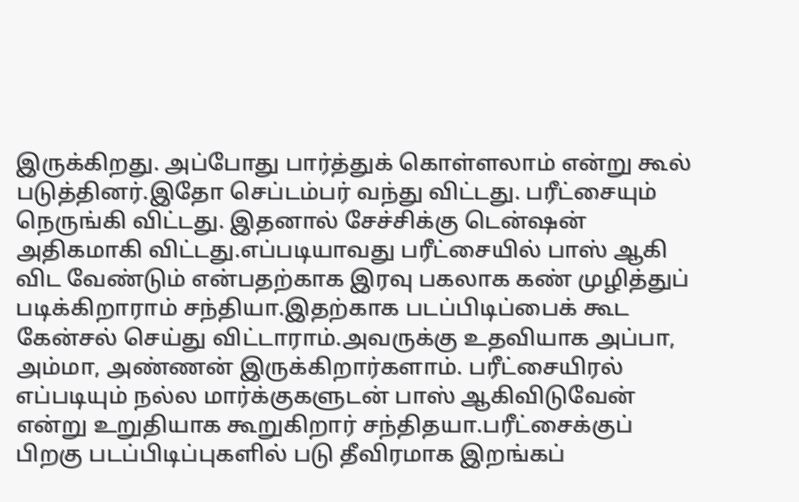இருக்கிறது. அப்போது பார்த்துக் கொள்ளலாம் என்று கூல் படுத்தினர்.இதோ செப்டம்பர் வந்து விட்டது. பரீட்சையும் நெருங்கி விட்டது. இதனால் சேச்சிக்கு டென்ஷன் அதிகமாகி விட்டது.எப்படியாவது பரீட்சையில் பாஸ் ஆகி விட வேண்டும் என்பதற்காக இரவு பகலாக கண் முழித்துப் படிக்கிறாராம் சந்தியா.இதற்காக படப்பிடிப்பைக் கூட கேன்சல் செய்து விட்டாராம்.அவருக்கு உதவியாக அப்பா, அம்மா, அண்ணன் இருக்கிறார்களாம். பரீட்சையிரல் எப்படியும் நல்ல மார்க்குகளுடன் பாஸ் ஆகிவிடுவேன் என்று உறுதியாக கூறுகிறார் சந்திதயா.பரீட்சைக்குப் பிறகு படப்பிடிப்புகளில் படு தீவிரமாக இறங்கப்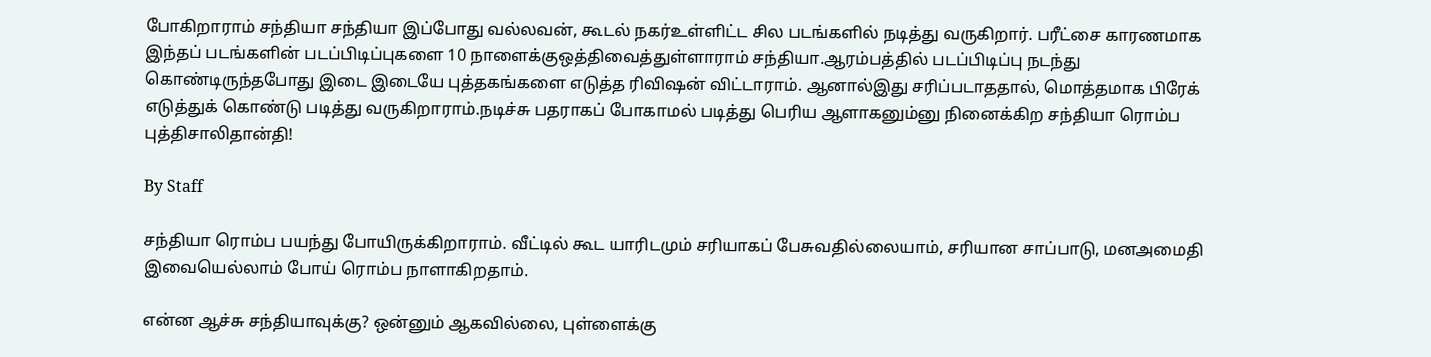போகிறாராம் சந்தியா சந்தியா இப்போது வல்லவன், கூடல் நகர்உள்ளிட்ட சில படங்களில் நடித்து வருகிறார். பரீட்சை காரணமாக இந்தப் படங்களின் படப்பிடிப்புகளை 10 நாளைக்குஒத்திவைத்துள்ளாராம் சந்தியா.ஆரம்பத்தில் படப்பிடிப்பு நடந்து கொண்டிருந்தபோது இடை இடையே புத்தகங்களை எடுத்த ரிவிஷன் விட்டாராம். ஆனால்இது சரிப்படாததால், மொத்தமாக பிரேக் எடுத்துக் கொண்டு படித்து வருகிறாராம்.நடிச்சு பதராகப் போகாமல் படித்து பெரிய ஆளாகனும்னு நினைக்கிற சந்தியா ரொம்ப புத்திசாலிதான்தி!

By Staff

சந்தியா ரொம்ப பயந்து போயிருக்கிறாராம். வீட்டில் கூட யாரிடமும் சரியாகப் பேசுவதில்லையாம், சரியான சாப்பாடு, மனஅமைதி இவையெல்லாம் போய் ரொம்ப நாளாகிறதாம்.

என்ன ஆச்சு சந்தியாவுக்கு? ஒன்னும் ஆகவில்லை, புள்ளைக்கு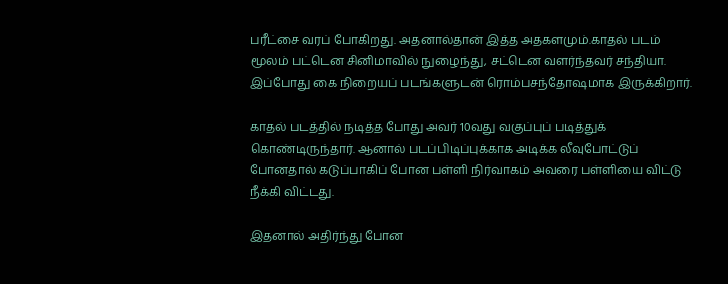பரீட்சை வரப் போகிறது. அதனால்தான் இத்த அதகளமும்.காதல் படம் மூலம் பட்டென சினிமாவில் நுழைந்து, சட்டென வளர்ந்தவர் சந்தியா. இப்போது கை நிறையப் படங்களுடன் ரொம்பசந்தோஷமாக இருக்கிறார்.

காதல் படத்தில் நடித்த போது அவர் 10வது வகுப்புப் படித்துக் கொண்டிருந்தார். ஆனால் படப்பிடிப்புக்காக அடிக்க லீவுபோட்டுப் போனதால் கடுப்பாகிப் போன பள்ளி நிர்வாகம் அவரை பள்ளியை விட்டு நீக்கி விட்டது.

இதனால் அதிர்ந்து போன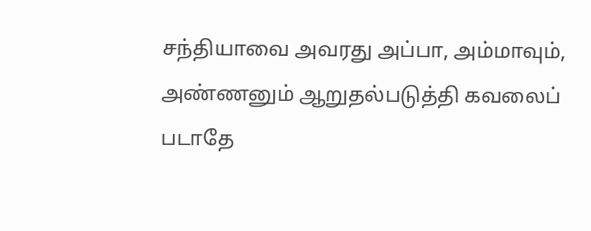சந்தியாவை அவரது அப்பா, அம்மாவும், அண்ணனும் ஆறுதல்படுத்தி கவலைப் படாதே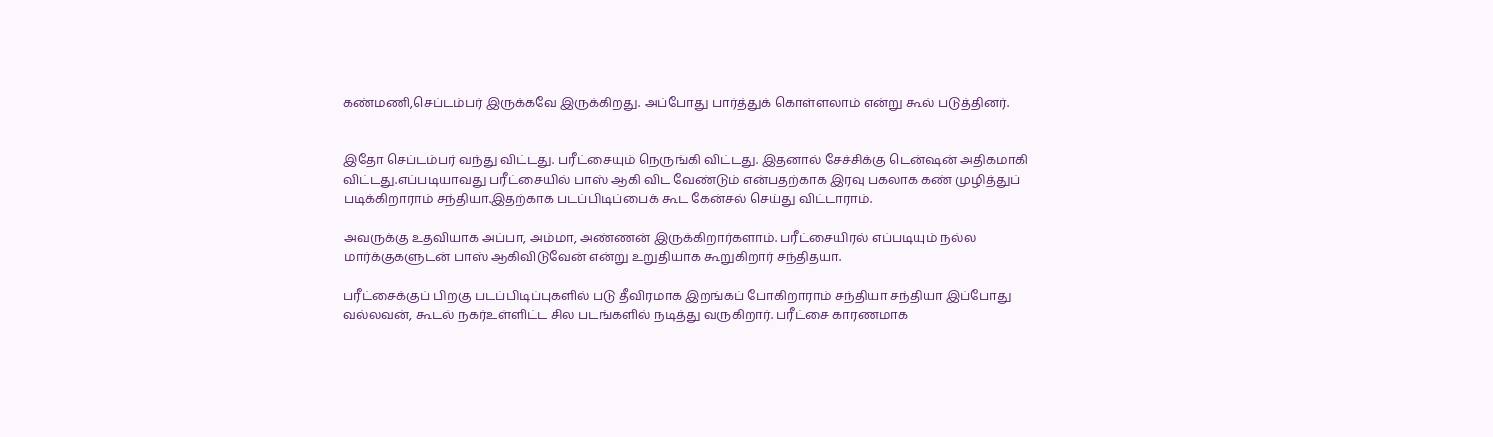கண்மணி,செப்டம்பர் இருக்கவே இருக்கிறது. அப்போது பார்த்துக் கொள்ளலாம் என்று கூல் படுத்தினர்.


இதோ செப்டம்பர் வந்து விட்டது. பரீட்சையும் நெருங்கி விட்டது. இதனால் சேச்சிக்கு டென்ஷன் அதிகமாகி விட்டது.எப்படியாவது பரீட்சையில் பாஸ் ஆகி விட வேண்டும் என்பதற்காக இரவு பகலாக கண் முழித்துப் படிக்கிறாராம் சந்தியா.இதற்காக படப்பிடிப்பைக் கூட கேன்சல் செய்து விட்டாராம்.

அவருக்கு உதவியாக அப்பா, அம்மா, அண்ணன் இருக்கிறார்களாம். பரீட்சையிரல் எப்படியும் நல்ல மார்க்குகளுடன் பாஸ் ஆகிவிடுவேன் என்று உறுதியாக கூறுகிறார் சந்திதயா.

பரீட்சைக்குப் பிறகு படப்பிடிப்புகளில் படு தீவிரமாக இறங்கப் போகிறாராம் சந்தியா சந்தியா இப்போது வல்லவன், கூடல் நகர்உள்ளிட்ட சில படங்களில் நடித்து வருகிறார். பரீட்சை காரணமாக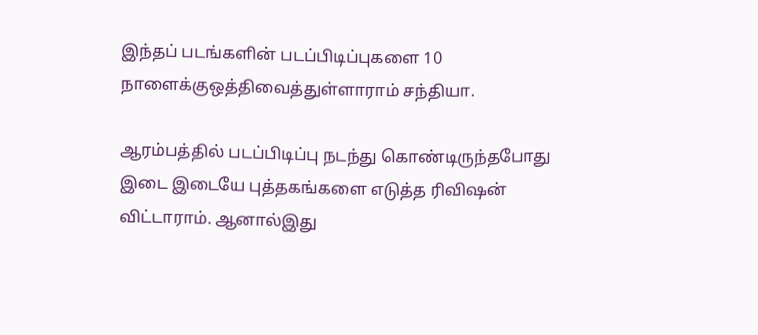இந்தப் படங்களின் படப்பிடிப்புகளை 10 நாளைக்குஒத்திவைத்துள்ளாராம் சந்தியா.

ஆரம்பத்தில் படப்பிடிப்பு நடந்து கொண்டிருந்தபோது இடை இடையே புத்தகங்களை எடுத்த ரிவிஷன் விட்டாராம். ஆனால்இது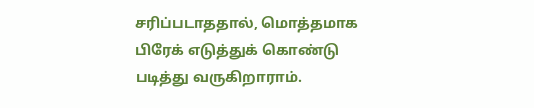சரிப்படாததால், மொத்தமாக பிரேக் எடுத்துக் கொண்டு படித்து வருகிறாராம்.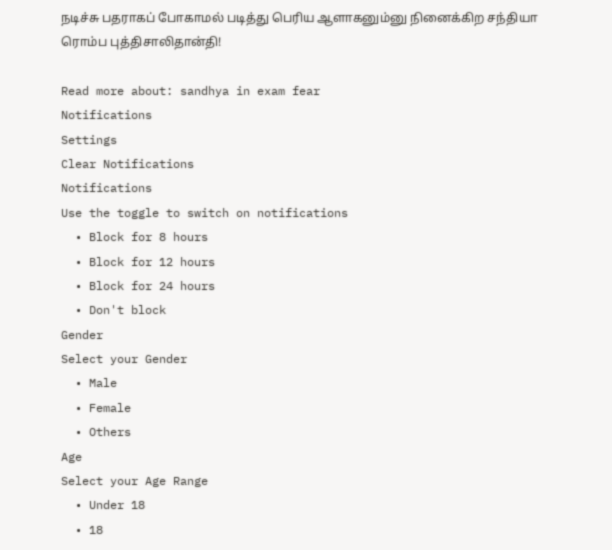நடிச்சு பதராகப் போகாமல் படித்து பெரிய ஆளாகனும்னு நினைக்கிற சந்தியா ரொம்ப புத்திசாலிதான்தி!

Read more about: sandhya in exam fear
Notifications
Settings
Clear Notifications
Notifications
Use the toggle to switch on notifications
  • Block for 8 hours
  • Block for 12 hours
  • Block for 24 hours
  • Don't block
Gender
Select your Gender
  • Male
  • Female
  • Others
Age
Select your Age Range
  • Under 18
  • 18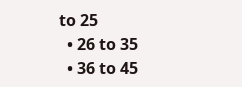to 25
  • 26 to 35
  • 36 to 45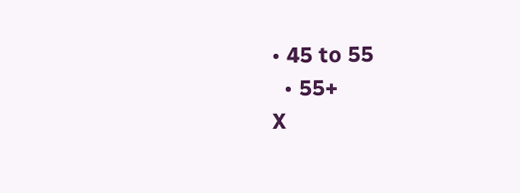• 45 to 55
  • 55+
X